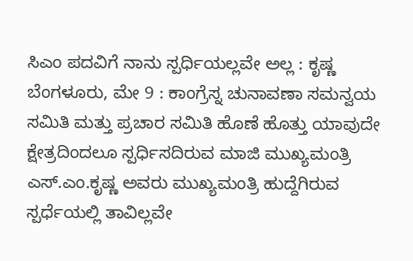ಸಿಎಂ ಪದವಿಗೆ ನಾನು ಸ್ಪರ್ಧಿಯಲ್ಲವೇ ಅಲ್ಲ : ಕೃಷ್ಣ
ಬೆಂಗಳೂರು, ಮೇ 9 : ಕಾಂಗ್ರೆಸ್ನ ಚುನಾವಣಾ ಸಮನ್ವಯ ಸಮಿತಿ ಮತ್ತು ಪ್ರಚಾರ ಸಮಿತಿ ಹೊಣೆ ಹೊತ್ತು ಯಾವುದೇ ಕ್ಷೇತ್ರದಿಂದಲೂ ಸ್ಪರ್ಧಿಸದಿರುವ ಮಾಜಿ ಮುಖ್ಯಮಂತ್ರಿ ಎಸ್.ಎಂ.ಕೃಷ್ಣ ಅವರು ಮುಖ್ಯಮಂತ್ರಿ ಹುದ್ದೆಗಿರುವ ಸ್ಪರ್ಧೆಯಲ್ಲಿ ತಾವಿಲ್ಲವೇ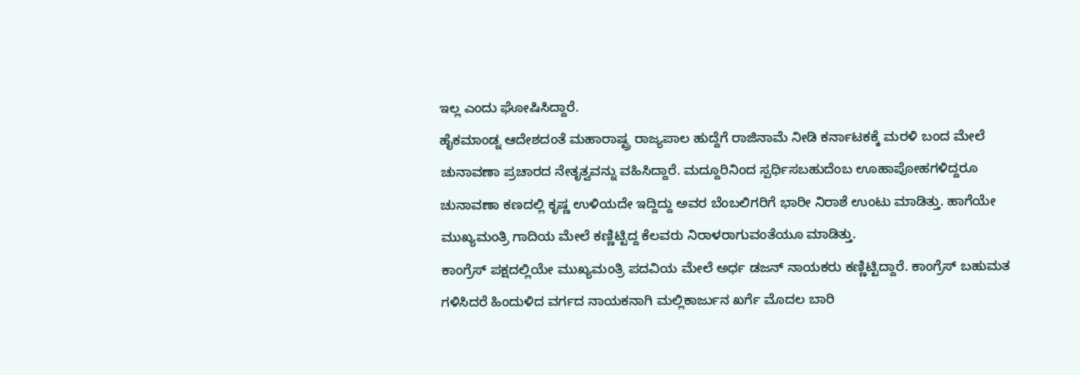ಇಲ್ಲ ಎಂದು ಘೋಷಿಸಿದ್ದಾರೆ.
ಹೈಕಮಾಂಡ್ನ ಆದೇಶದಂತೆ ಮಹಾರಾಷ್ಟ್ರ ರಾಜ್ಯಪಾಲ ಹುದ್ದೆಗೆ ರಾಜಿನಾಮೆ ನೀಡಿ ಕರ್ನಾಟಕಕ್ಕೆ ಮರಳಿ ಬಂದ ಮೇಲೆ ಚುನಾವಣಾ ಪ್ರಚಾರದ ನೇತೃತ್ವವನ್ನು ವಹಿಸಿದ್ದಾರೆ. ಮದ್ದೂರಿನಿಂದ ಸ್ಪರ್ಧಿಸಬಹುದೆಂಬ ಊಹಾಪೋಹಗಳಿದ್ದರೂ ಚುನಾವಣಾ ಕಣದಲ್ಲಿ ಕೃಷ್ಣ ಉಳಿಯದೇ ಇದ್ದಿದ್ದು ಅವರ ಬೆಂಬಲಿಗರಿಗೆ ಭಾರೀ ನಿರಾಶೆ ಉಂಟು ಮಾಡಿತ್ತು. ಹಾಗೆಯೇ ಮುಖ್ಯಮಂತ್ರಿ ಗಾದಿಯ ಮೇಲೆ ಕಣ್ಣಿಟ್ಟಿದ್ದ ಕೆಲವರು ನಿರಾಳರಾಗುವಂತೆಯೂ ಮಾಡಿತ್ತು.
ಕಾಂಗ್ರೆಸ್ ಪಕ್ಷದಲ್ಲಿಯೇ ಮುಖ್ಯಮಂತ್ರಿ ಪದವಿಯ ಮೇಲೆ ಅರ್ಧ ಡಜನ್ ನಾಯಕರು ಕಣ್ಣಿಟ್ಟಿದ್ದಾರೆ. ಕಾಂಗ್ರೆಸ್ ಬಹುಮತ ಗಳಿಸಿದರೆ ಹಿಂದುಳಿದ ವರ್ಗದ ನಾಯಕನಾಗಿ ಮಲ್ಲಿಕಾರ್ಜುನ ಖರ್ಗೆ ಮೊದಲ ಬಾರಿ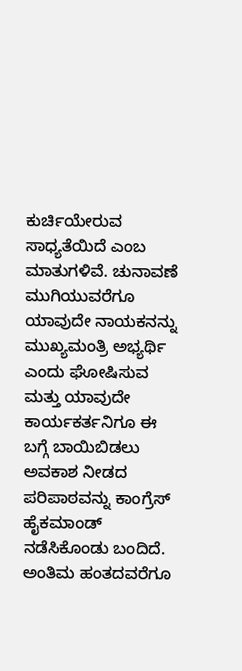ಕುರ್ಚಿಯೇರುವ ಸಾಧ್ಯತೆಯಿದೆ ಎಂಬ ಮಾತುಗಳಿವೆ. ಚುನಾವಣೆ ಮುಗಿಯುವರೆಗೂ ಯಾವುದೇ ನಾಯಕನನ್ನು ಮುಖ್ಯಮಂತ್ರಿ ಅಭ್ಯರ್ಥಿ ಎಂದು ಘೋಷಿಸುವ ಮತ್ತು ಯಾವುದೇ ಕಾರ್ಯಕರ್ತನಿಗೂ ಈ ಬಗ್ಗೆ ಬಾಯಿಬಿಡಲು ಅವಕಾಶ ನೀಡದ ಪರಿಪಾಠವನ್ನು ಕಾಂಗ್ರೆಸ್ ಹೈಕಮಾಂಡ್ ನಡೆಸಿಕೊಂಡು ಬಂದಿದೆ. ಅಂತಿಮ ಹಂತದವರೆಗೂ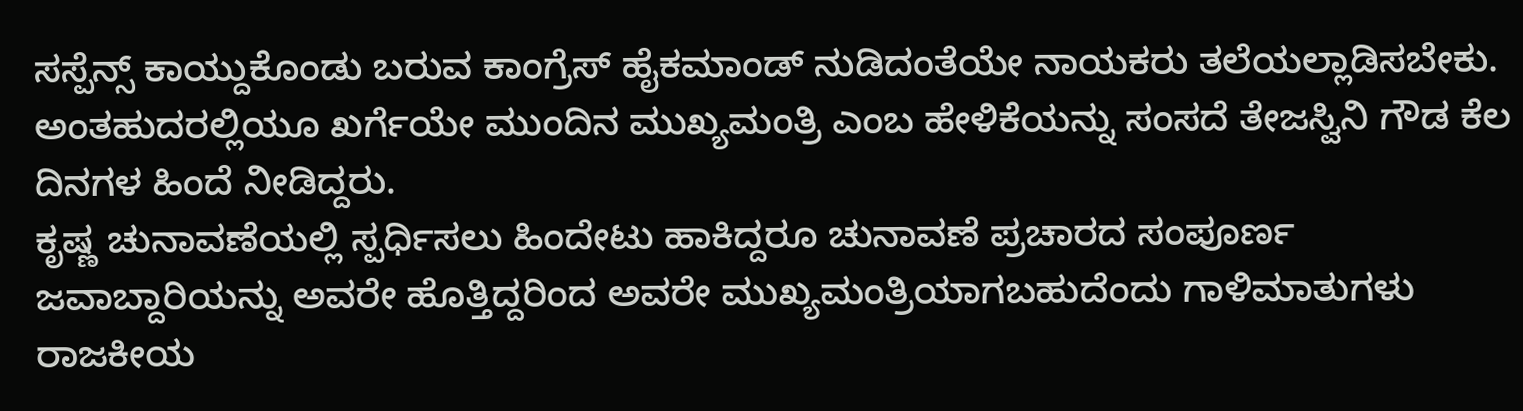ಸಸ್ಪೆನ್ಸ್ ಕಾಯ್ದುಕೊಂಡು ಬರುವ ಕಾಂಗ್ರೆಸ್ ಹೈಕಮಾಂಡ್ ನುಡಿದಂತೆಯೇ ನಾಯಕರು ತಲೆಯಲ್ಲಾಡಿಸಬೇಕು. ಅಂತಹುದರಲ್ಲಿಯೂ ಖರ್ಗೆಯೇ ಮುಂದಿನ ಮುಖ್ಯಮಂತ್ರಿ ಎಂಬ ಹೇಳಿಕೆಯನ್ನು ಸಂಸದೆ ತೇಜಸ್ವಿನಿ ಗೌಡ ಕೆಲ ದಿನಗಳ ಹಿಂದೆ ನೀಡಿದ್ದರು.
ಕೃಷ್ಣ ಚುನಾವಣೆಯಲ್ಲಿ ಸ್ಪರ್ಧಿಸಲು ಹಿಂದೇಟು ಹಾಕಿದ್ದರೂ ಚುನಾವಣೆ ಪ್ರಚಾರದ ಸಂಪೂರ್ಣ ಜವಾಬ್ದಾರಿಯನ್ನು ಅವರೇ ಹೊತ್ತಿದ್ದರಿಂದ ಅವರೇ ಮುಖ್ಯಮಂತ್ರಿಯಾಗಬಹುದೆಂದು ಗಾಳಿಮಾತುಗಳು ರಾಜಕೀಯ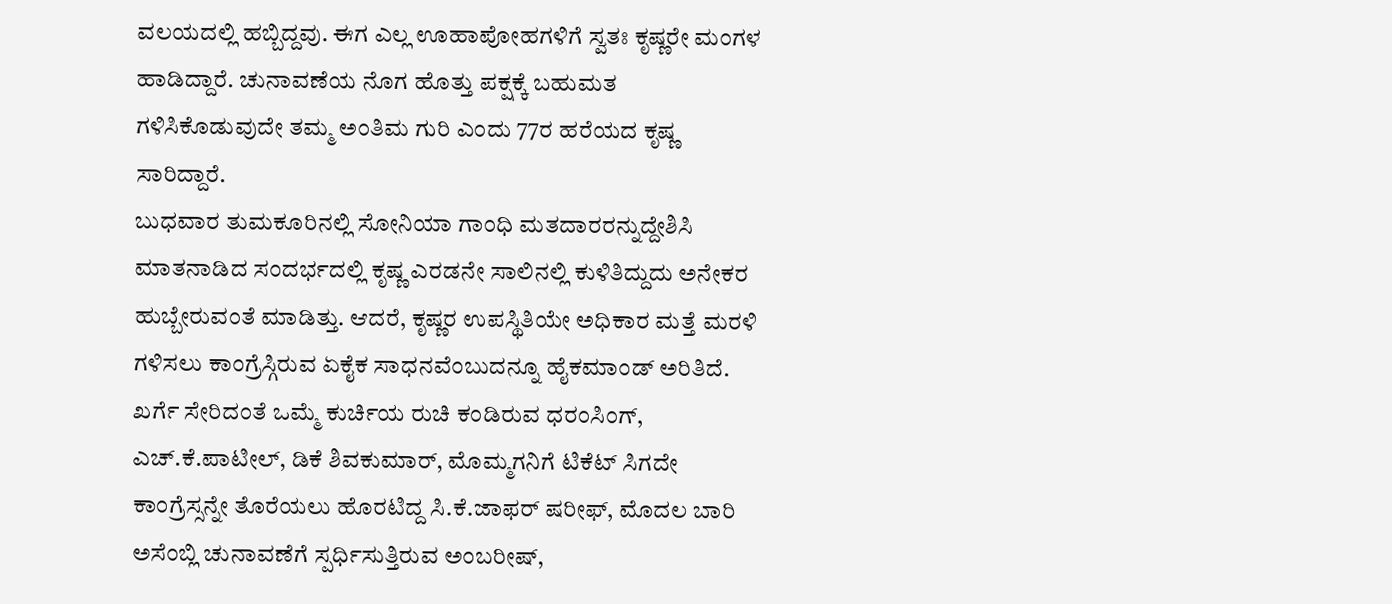ವಲಯದಲ್ಲಿ ಹಬ್ಬಿದ್ದವು. ಈಗ ಎಲ್ಲ ಊಹಾಪೋಹಗಳಿಗೆ ಸ್ವತಃ ಕೃಷ್ಣರೇ ಮಂಗಳ ಹಾಡಿದ್ದಾರೆ. ಚುನಾವಣೆಯ ನೊಗ ಹೊತ್ತು ಪಕ್ಷಕ್ಕೆ ಬಹುಮತ ಗಳಿಸಿಕೊಡುವುದೇ ತಮ್ಮ ಅಂತಿಮ ಗುರಿ ಎಂದು 77ರ ಹರೆಯದ ಕೃಷ್ಣ ಸಾರಿದ್ದಾರೆ.
ಬುಧವಾರ ತುಮಕೂರಿನಲ್ಲಿ ಸೋನಿಯಾ ಗಾಂಧಿ ಮತದಾರರನ್ನುದ್ದೇಶಿಸಿ ಮಾತನಾಡಿದ ಸಂದರ್ಭದಲ್ಲಿ ಕೃಷ್ಣ ಎರಡನೇ ಸಾಲಿನಲ್ಲಿ ಕುಳಿತಿದ್ದುದು ಅನೇಕರ ಹುಬ್ಬೇರುವಂತೆ ಮಾಡಿತ್ತು. ಆದರೆ, ಕೃಷ್ಣರ ಉಪಸ್ಥಿತಿಯೇ ಅಧಿಕಾರ ಮತ್ತೆ ಮರಳಿ ಗಳಿಸಲು ಕಾಂಗ್ರೆಸ್ಗಿರುವ ಏಕೈಕ ಸಾಧನವೆಂಬುದನ್ನೂ ಹೈಕಮಾಂಡ್ ಅರಿತಿದೆ.
ಖರ್ಗೆ ಸೇರಿದಂತೆ ಒಮ್ಮೆ ಕುರ್ಚಿಯ ರುಚಿ ಕಂಡಿರುವ ಧರಂಸಿಂಗ್, ಎಚ್.ಕೆ.ಪಾಟೀಲ್, ಡಿಕೆ ಶಿವಕುಮಾರ್, ಮೊಮ್ಮಗನಿಗೆ ಟಿಕೆಟ್ ಸಿಗದೇ ಕಾಂಗ್ರೆಸ್ಸನ್ನೇ ತೊರೆಯಲು ಹೊರಟಿದ್ದ ಸಿ.ಕೆ.ಜಾಫರ್ ಷರೀಫ್, ಮೊದಲ ಬಾರಿ ಅಸೆಂಬ್ಲಿ ಚುನಾವಣೆಗೆ ಸ್ಪರ್ಧಿಸುತ್ತಿರುವ ಅಂಬರೀಷ್,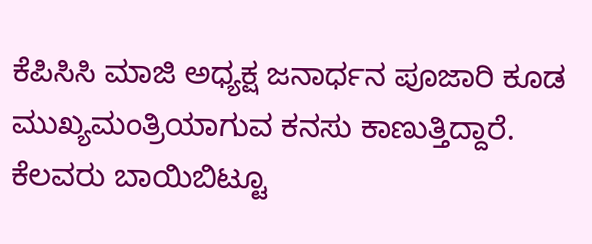ಕೆಪಿಸಿಸಿ ಮಾಜಿ ಅಧ್ಯಕ್ಷ ಜನಾರ್ಧನ ಪೂಜಾರಿ ಕೂಡ ಮುಖ್ಯಮಂತ್ರಿಯಾಗುವ ಕನಸು ಕಾಣುತ್ತಿದ್ದಾರೆ. ಕೆಲವರು ಬಾಯಿಬಿಟ್ಟೂ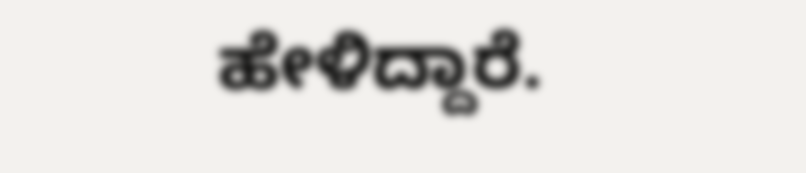ಹೇಳಿದ್ದಾರೆ.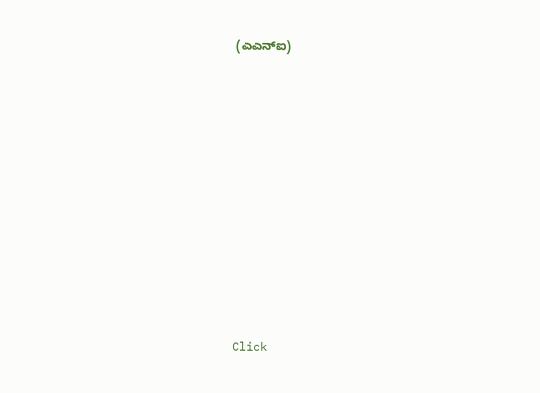(ಎಎನ್ಐ)












Click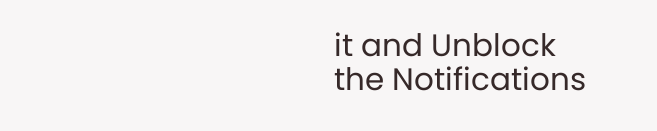it and Unblock the Notifications